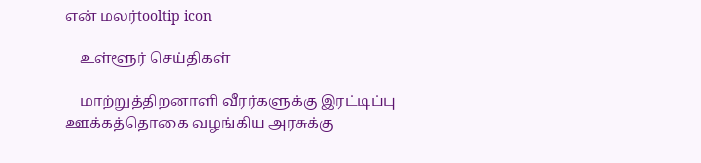என் மலர்tooltip icon

    உள்ளூர் செய்திகள்

    மாற்றுத்திறனாளி வீரர்களுக்கு இரட்டிப்பு ஊக்கத்தொகை வழங்கிய அரசுக்கு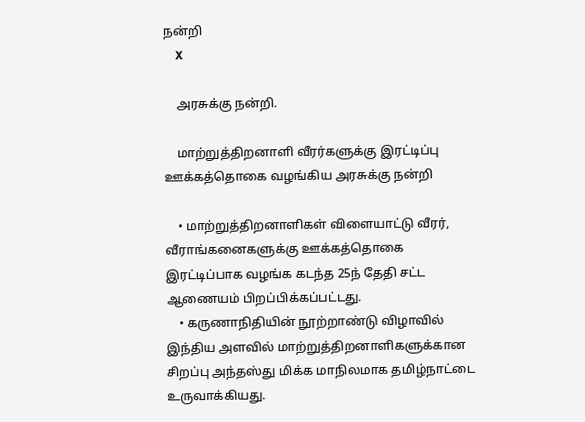நன்றி
    X

    அரசுக்கு நன்றி.

    மாற்றுத்திறனாளி வீரர்களுக்கு இரட்டிப்பு ஊக்கத்தொகை வழங்கிய அரசுக்கு நன்றி

    • மாற்றுத்திறனாளிகள் விளையாட்டு வீரர், வீராங்கனைகளுக்கு ஊக்கத்தொகை இரட்டிப்பாக வழங்க கடந்த 25ந் தேதி சட்ட ஆணையம் பிறப்பிக்கப்பட்டது.
    • கருணாநிதியின் நூற்றாண்டு விழாவில் இந்திய அளவில் மாற்றுத்திறனாளிகளுக்கான சிறப்பு அந்தஸ்து மிக்க மாநிலமாக தமிழ்நாட்டை உருவாக்கியது.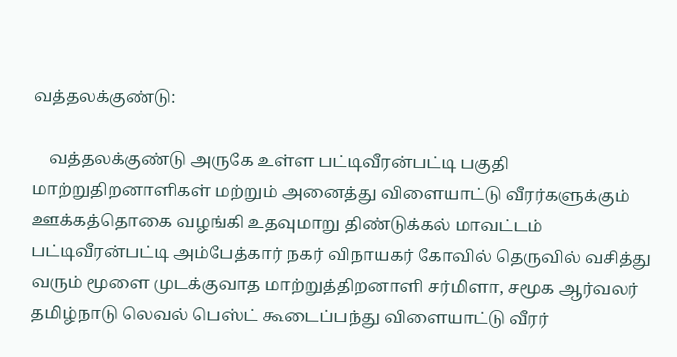வத்தலக்குண்டு:

    வத்தலக்குண்டு அருகே உள்ள பட்டிவீரன்பட்டி பகுதி மாற்றுதிறனாளிகள் மற்றும் அனைத்து விளையாட்டு வீரர்களுக்கும் ஊக்கத்தொகை வழங்கி உதவுமாறு திண்டுக்கல் மாவட்டம் பட்டிவீரன்பட்டி அம்பேத்கார் நகர் விநாயகர் கோவில் தெருவில் வசித்து வரும் மூளை முடக்குவாத மாற்றுத்திறனாளி சர்மிளா, சமூக ஆர்வலர் தமிழ்நாடு லெவல் பெஸ்ட் கூடைப்பந்து விளையாட்டு வீரர்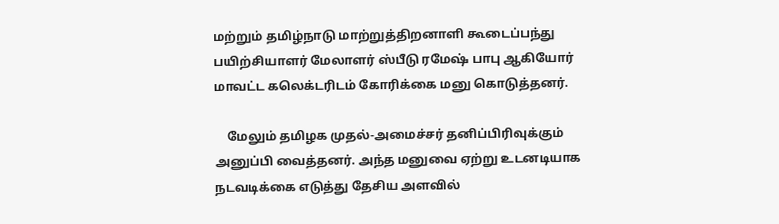மற்றும் தமிழ்நாடு மாற்றுத்திறனாளி கூடைப்பந்து பயிற்சியாளர் மேலாளர் ஸ்பீடு ரமேஷ் பாபு ஆகியோர் மாவட்ட கலெக்டரிடம் கோரிக்கை மனு கொடுத்தனர்.

    மேலும் தமிழக முதல்-அமைச்சர் தனிப்பிரிவுக்கும் அனுப்பி வைத்தனர். அந்த மனுவை ஏற்று உடனடியாக நடவடிக்கை எடுத்து தேசிய அளவில்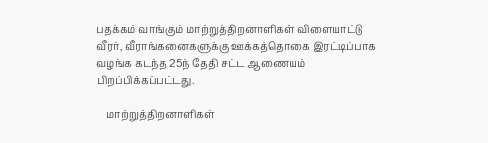பதக்கம் வாங்கும் மாற்றுத்திறனாளிகள் விளையாட்டு வீரர், வீராங்கனைகளுக்கு ஊக்கத்தொகை இரட்டிப்பாக வழங்க கடந்த 25ந் தேதி சட்ட ஆணையம் பிறப்பிக்கப்பட்டது.

    மாற்றுத்திறனாளிகள்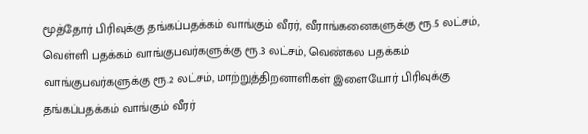மூத்தோர் பிரிவுக்கு தங்கப்பதக்கம் வாங்கும் வீரர், வீராங்கனைகளுக்கு ரூ.5 லட்சம், வெள்ளி பதக்கம் வாங்குபவர்களுக்கு ரூ.3 லட்சம், வெண்கல பதக்கம் வாங்குபவர்களுக்கு ரூ.2 லட்சம், மாற்றுத்திறனாளிகள் இளையோர் பிரிவுக்கு தங்கப்பதக்கம் வாங்கும் வீரர்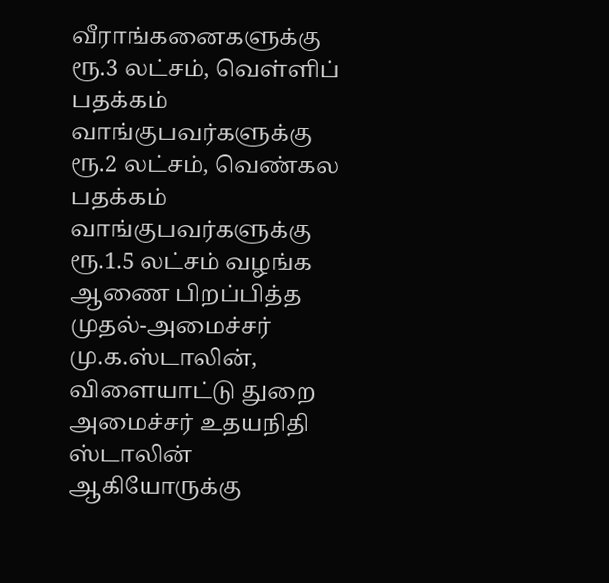வீராங்கனைகளுக்கு ரூ.3 லட்சம், வெள்ளிப் பதக்கம் வாங்குபவர்களுக்கு ரூ.2 லட்சம், வெண்கல பதக்கம் வாங்குபவர்களுக்கு ரூ.1.5 லட்சம் வழங்க ஆணை பிறப்பித்த முதல்-அமைச்சர் மு.க.ஸ்டாலின், விளையாட்டு துறை அமைச்சர் உதயநிதி ஸ்டாலின் ஆகியோருக்கு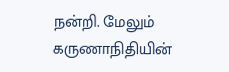நன்றி. மேலும் கருணாநிதியின்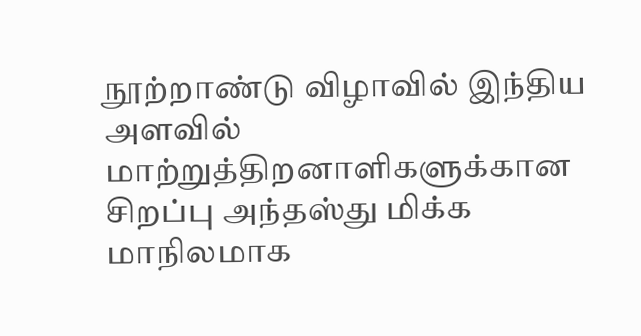நூற்றாண்டு விழாவில் இந்திய அளவில் மாற்றுத்திறனாளிகளுக்கான சிறப்பு அந்தஸ்து மிக்க மாநிலமாக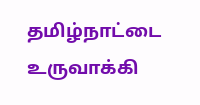தமிழ்நாட்டை உருவாக்கி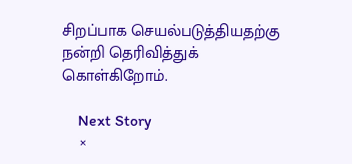சிறப்பாக செயல்படுத்தியதற்கு நன்றி தெரிவித்துக் கொள்கிறோம்.

    Next Story
    ×